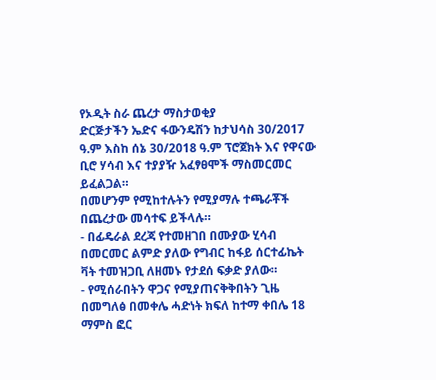የኦዲት ስራ ጨረታ ማስታወቂያ
ድርጅታችን ኤድና ፋውንዴሽን ከታህሳስ 30/2017 ዓ.ም እስከ ሰኔ 30/2018 ዓ.ም ፕሮጀክት እና የዋናው ቢሮ ሃሳብ እና ተያያዥ አፈፃፀሞች ማስመርመር ይፈልጋል።
በመሆንም የሚከተሉትን የሚያማሉ ተጫራቾች በጨረታው መሳተፍ ይችላሉ።
- በፊዴራል ደረጃ የተመዘገበ በሙያው ሂሳብ በመርመር ልምድ ያለው የግብር ከፋይ ሰርተፊኬት ቫት ተመዝጋቢ ለዘመኑ የታደሰ ፍቃድ ያለው።
- የሚሰራበትን ዋጋና የሚያጠናቅቅበትን ጊዜ በመግለፅ በመቀሌ ሓድነት ክፍለ ከተማ ቀበሌ 18 ማምስ ፎር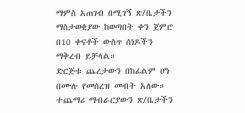ማምስ አጠገብ በሚገኝ ጽ/ቤታችን ማስታወቂያው ከወጣበት ቀን ጀምሮ በ10 ቀናቶች ውስጥ ሰነዶችን ማቅረብ ይቻላል።
ድርጅቱ ጨረታውን በከፊልም ሆነ በሙሉ የመሰረዝ መብት አለው።
ተጨማሪ ማብራርያውን ጽ/ቤታችን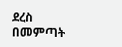ደረስ በመምጣት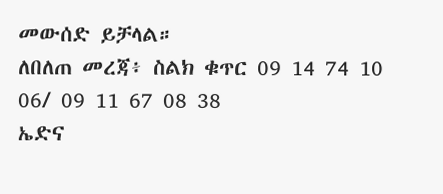መውሰድ ይቻላል።
ለበለጠ መረጃ፥ ስልክ ቁጥር 09 14 74 10 06/ 09 11 67 08 38
ኤድና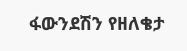ፋውንደሽን የዘለቄታ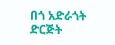በጎ አድራጎት ድርጅት